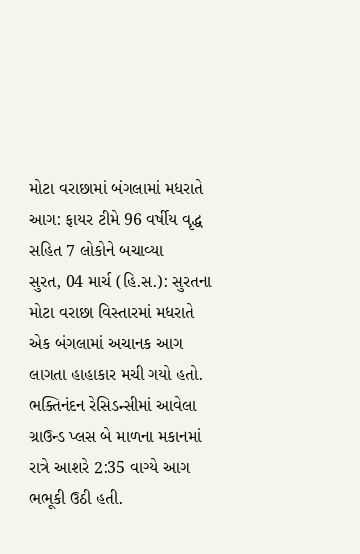મોટા વરાછામાં બંગલામાં મધરાતે આગ: ફાયર ટીમે 96 વર્ષીય વૃદ્ધ સહિત 7 લોકોને બચાવ્યા
સુરત, 04 માર્ચ (હિ.સ.): સુરતના મોટા વરાછા વિસ્તારમાં મધરાતે એક બંગલામાં અચાનક આગ લાગતા હાહાકાર મચી ગયો હતો. ભક્તિનંદન રેસિડન્સીમાં આવેલા ગ્રાઉન્ડ પ્લસ બે માળના મકાનમાં રાત્રે આશરે 2:35 વાગ્યે આગ ભભૂકી ઉઠી હતી.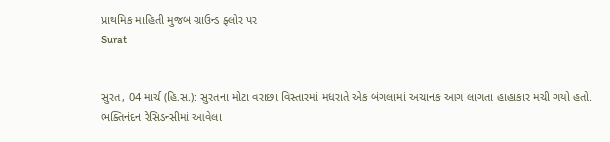પ્રાથમિક માહિતી મુજબ ગ્રાઉન્ડ ફ્લોર પર
Surat


સુરત, 04 માર્ચ (હિ.સ.): સુરતના મોટા વરાછા વિસ્તારમાં મધરાતે એક બંગલામાં અચાનક આગ લાગતા હાહાકાર મચી ગયો હતો. ભક્તિનંદન રેસિડન્સીમાં આવેલા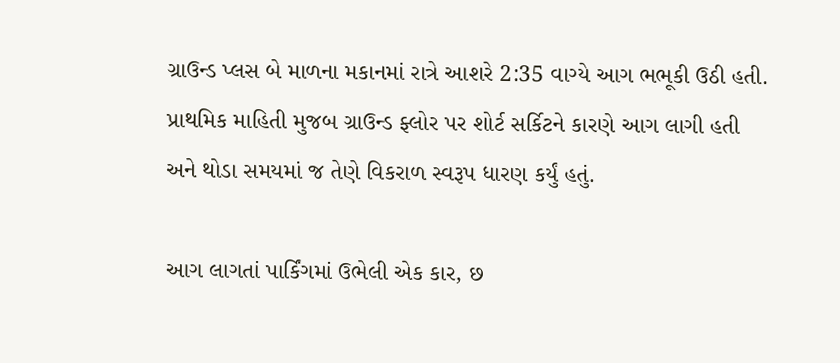ગ્રાઉન્ડ પ્લસ બે માળના મકાનમાં રાત્રે આશરે 2:35 વાગ્યે આગ ભભૂકી ઉઠી હતી. પ્રાથમિક માહિતી મુજબ ગ્રાઉન્ડ ફ્લોર પર શોર્ટ સર્કિટને કારણે આગ લાગી હતી અને થોડા સમયમાં જ તેણે વિકરાળ સ્વરૂપ ધારણ કર્યું હતું.

આગ લાગતાં પાર્કિંગમાં ઉભેલી એક કાર, છ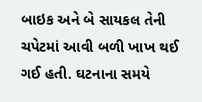બાઇક અને બે સાયકલ તેની ચપેટમાં આવી બળી ખાખ થઈ ગઈ હતી. ઘટનાના સમયે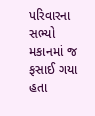પરિવારના સભ્યો મકાનમાં જ ફસાઈ ગયા હતા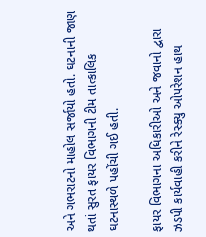અને ગભરાટનો માહોલ સર્જાયો હતો. ઘટનાની જાણ થતાં સુરત ફાયર વિભાગની ટીમ તાત્કાલિક ઘટનાસ્થળે પહોંચી ગઈ હતી.

ફાયર વિભાગના અધિકારીઓ અને જવાનો દ્વારા ઝડપી કાર્યવાહી કરીને રેસ્ક્યુ ઓપરેશન હાથ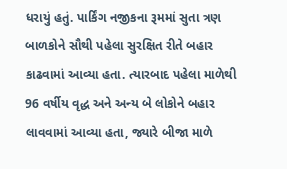ધરાયું હતું. પાર્કિંગ નજીકના રૂમમાં સુતા ત્રણ બાળકોને સૌથી પહેલા સુરક્ષિત રીતે બહાર કાઢવામાં આવ્યા હતા. ત્યારબાદ પહેલા માળેથી 96 વર્ષીય વૃદ્ધ અને અન્ય બે લોકોને બહાર લાવવામાં આવ્યા હતા, જ્યારે બીજા માળે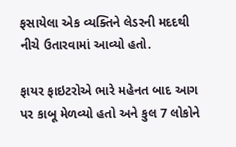ફસાયેલા એક વ્યક્તિને લેડરની મદદથી નીચે ઉતારવામાં આવ્યો હતો.

ફાયર ફાઇટરોએ ભારે મહેનત બાદ આગ પર કાબૂ મેળવ્યો હતો અને કુલ 7 લોકોને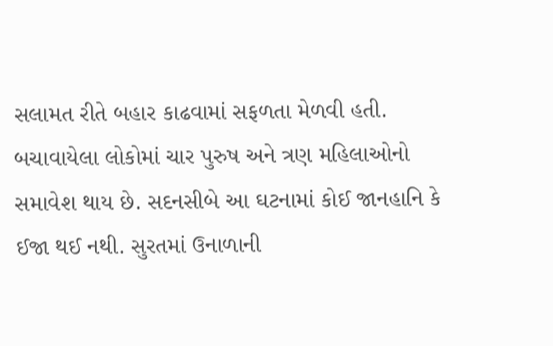સલામત રીતે બહાર કાઢવામાં સફળતા મેળવી હતી. બચાવાયેલા લોકોમાં ચાર પુરુષ અને ત્રણ મહિલાઓનો સમાવેશ થાય છે. સદનસીબે આ ઘટનામાં કોઈ જાનહાનિ કે ઈજા થઈ નથી. સુરતમાં ઉનાળાની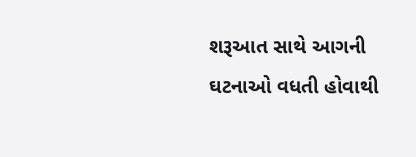શરૂઆત સાથે આગની ઘટનાઓ વધતી હોવાથી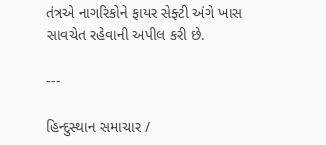તંત્રએ નાગરિકોને ફાયર સેફ્ટી અંગે ખાસ સાવચેત રહેવાની અપીલ કરી છે.

---

હિન્દુસ્થાન સમાચાર /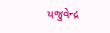યજુવેન્દ્ર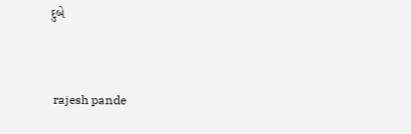દુબે


 rajesh pande